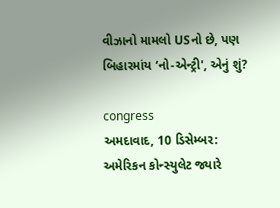વીઝાનો મામલો USનો છે, પણ બિહારમાંય ‘નો-એન્ટ્રી', એનું શું?

congress
અમદાવાદ, 10 ડિસેમ્બર: અમેરિકન કોન્સ્યુલેટ જ્યારે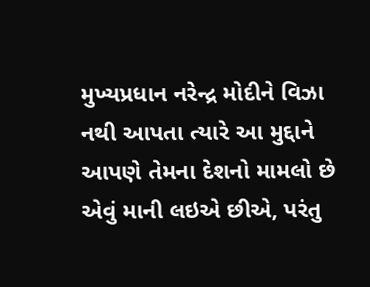મુખ્યપ્રધાન નરેન્દ્ર મોદીને વિઝા નથી આપતા ત્યારે આ મુદ્દાને આપણે તેમના દેશનો મામલો છે એવું માની લઇએ છીએ, પરંતુ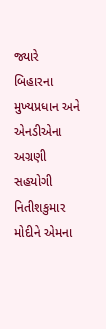જ્યારે બિહારના મુખ્યપ્રધાન અને એનડીએના અગ્રણી સહયોગી નિતીશકુમાર મોદીને એમના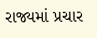રાજ્યમાં પ્રચાર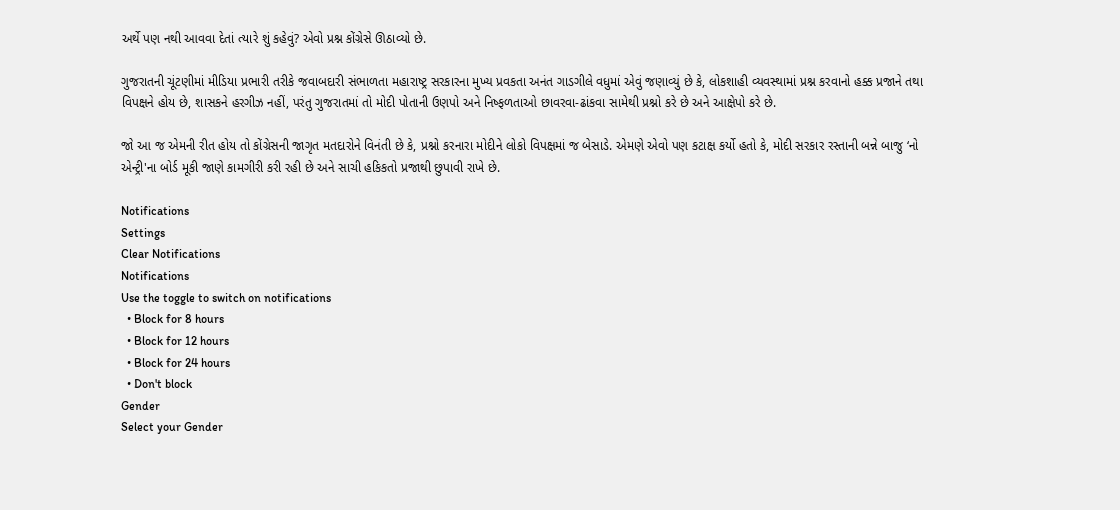અર્થે પણ નથી આવવા દેતાં ત્યારે શું કહેવું? એવો પ્રશ્ન કોંગ્રેસે ઊઠાવ્યો છે.

ગુજરાતની ચૂંટણીમાં મીડિયા પ્રભારી તરીકે જવાબદારી સંભાળતા મહારાષ્ટ્ર સરકારના મુખ્ય પ્રવકતા અનંત ગાડગીલે વધુમાં એવું જણાવ્યું છે કે, લોકશાહી વ્યવસ્થામાં પ્રશ્ન કરવાનો હક્ક પ્રજાને તથા વિપક્ષને હોય છે, શાસકને હરગીઝ નહીં, પરંતુ ગુજરાતમાં તો મોદી પોતાની ઉણપો અને નિષ્ફળતાઓ છાવરવા-ઢાંકવા સામેથી પ્રશ્નો કરે છે અને આક્ષેપો કરે છે.

જો આ જ એમની રીત હોય તો કોંગ્રેસની જાગૃત મતદારોને વિનંતી છે કે, પ્રશ્નો કરનારા મોદીને લોકો વિપક્ષમાં જ બેસાડે. એમણે એવો પણ કટાક્ષ કર્યો હતો કે, મોદી સરકાર રસ્તાની બન્ને બાજુ ‘નો એન્ટ્રી'ના બોર્ડ મૂકી જાણે કામગીરી કરી રહી છે અને સાચી હકિકતો પ્રજાથી છુપાવી રાખે છે.

Notifications
Settings
Clear Notifications
Notifications
Use the toggle to switch on notifications
  • Block for 8 hours
  • Block for 12 hours
  • Block for 24 hours
  • Don't block
Gender
Select your Gender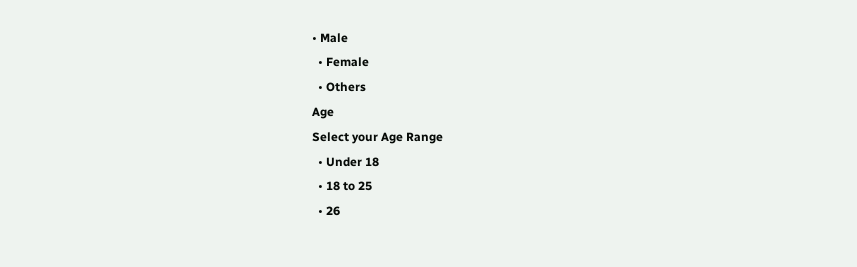• Male
  • Female
  • Others
Age
Select your Age Range
  • Under 18
  • 18 to 25
  • 26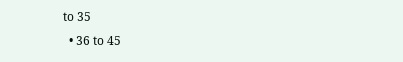to 35
  • 36 to 45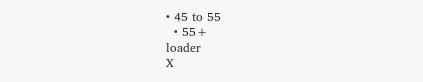• 45 to 55
  • 55+
loader
X